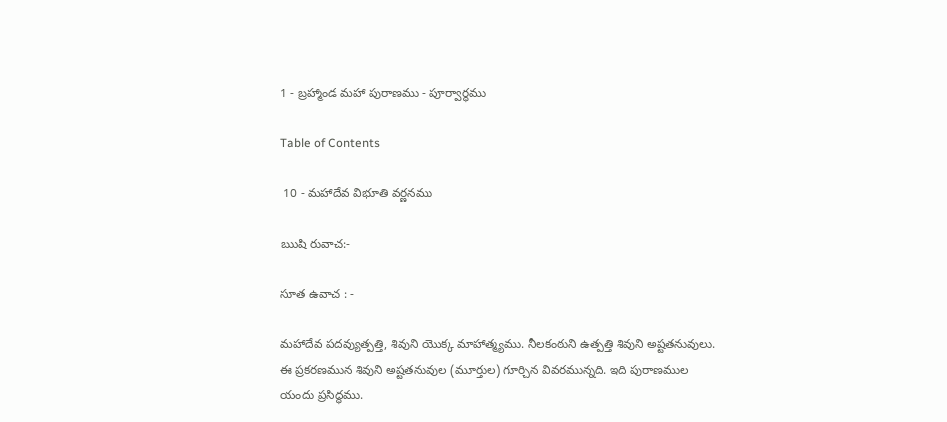1 - బ్రహ్మాండ మహా పురాణము - పూర్వార్ధము

Table of Contents

 10 - మహాదేవ విభూతి వర్ణనము

ఋషి రువాచ:-

సూత ఉవాచ : -

మహాదేవ పదవ్యుత్పత్తి, శివుని యొక్క మాహాత్మ్యము. నీలకంఠుని ఉత్పత్తి శివుని అష్టతనువులు. ఈ ప్రకరణమున శివుని అష్టతనువుల (మూర్తుల) గూర్చిన వివరమున్నది. ఇది పురాణముల యందు ప్రసిద్ధము.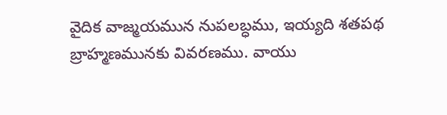వైదిక వాజ్మయమున నుపలబ్ధము, ఇయ్యది శతపథ బ్రాహ్మణమునకు వివరణము. వాయు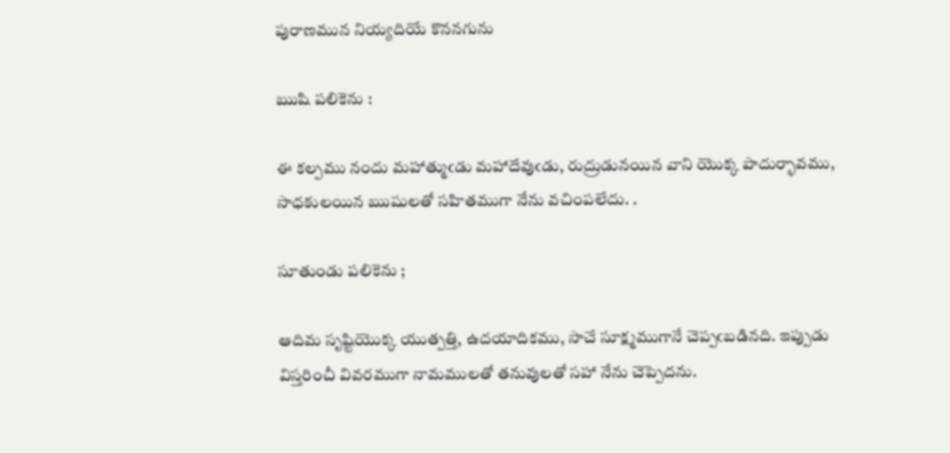పురాణమున నియ్యదియే కొననగును

ఋషి పలికెను :

ఈ కల్పము నందు మహాత్ముఁడు మహాదేవుఁడు, రుద్రుడునయిన వాని యొక్క పాదుర్భావము, సాధకులయిన ఋషులతో సహితముగా నేను వచింపలేదు. .

సూతుండు పలికెను ;

ఆదిమ సృష్టియొక్క యుత్పత్తి, ఉదయాదికము, సాచే సూక్ష్మముగానే చెప్పఁబడినది. ఇప్పుడు విస్తరించీ వివరముగా నామములతో తనువులతో సహా నేను చెప్పెదను.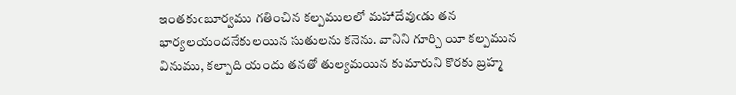ఇంతకుఁబూర్వము గతించిన కల్పములలో మహాదేవుఁడు తన భార్యలయందనేకులయిన సుతులను కనెను. వానిని గూర్చి యీ కల్పమున వినుము, కల్పాది యందు తనతో తుల్యమయిన కుమారుని కొరకు బ్రహ్మ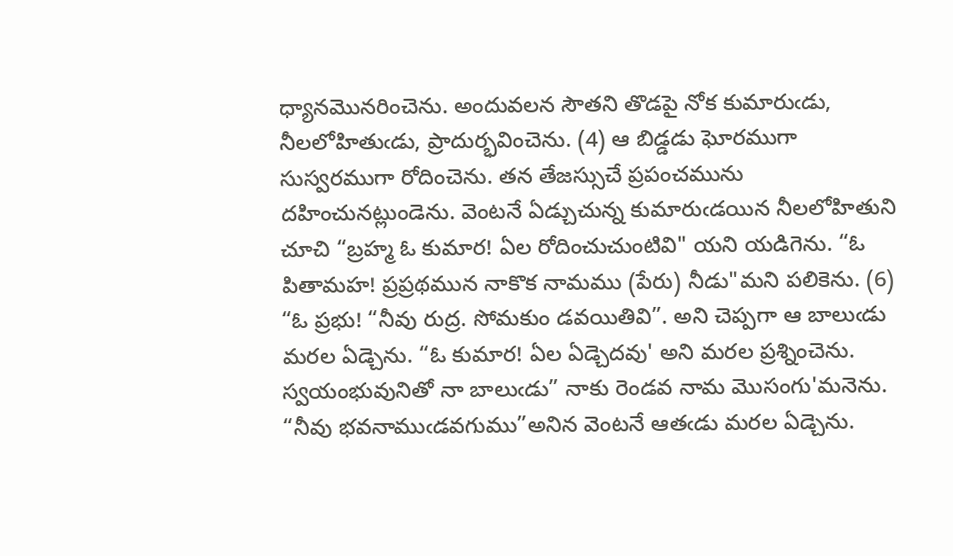ధ్యానమొనరించెను. అందువలన సౌతని తొడపై నోక కుమారుఁడు, నీలలోహితుఁడు, ప్రాదుర్భవించెను. (4) ఆ బిడ్డడు ఘోరముగా సుస్వరముగా రోదించెను. తన తేజస్సుచే ప్రపంచమును దహించునట్లుండెను. వెంటనే ఏడ్చుచున్న కుమారుఁడయిన నీలలోహితుని చూచి “బ్రహ్మ ఓ కుమార! ఏల రోదించుచుంటివి" యని యడిగెను. “ఓ పితామహ! ప్రప్రథమున నాకొక నామము (పేరు) నీడు"మని పలికెను. (6) “ఓ ప్రభు! “నీవు రుద్ర. సోమకుం డవయితివి”. అని చెప్పగా ఆ బాలుఁడు మరల ఏడ్చెను. “ఓ కుమార! ఏల ఏడ్చెదవు' అని మరల ప్రశ్నించెను. స్వయంభువునితో నా బాలుఁడు” నాకు రెండవ నామ మొసంగు'మనెను. “నీవు భవనాముఁడవగుము”అనిన వెంటనే ఆతఁడు మరల ఏడ్చెను.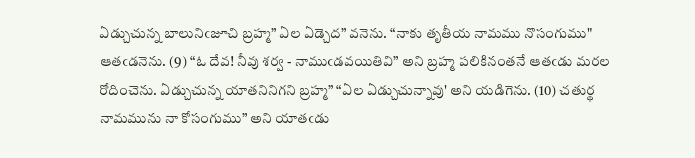ఏడ్చుచున్న బాలునిఁజూచి బ్రహ్మ” ఏల ఏడ్చెద” వనెను. “నాకు తృతీయ నామము నొసంగుము" ఆతఁడనెను. (9) “ఓ దేవ! నీవు శర్వ - నాముఁడవయితివి” అని బ్రహ్మ పలికినంతనే ఆతఁడు మరల రోదించెను. ఏడ్చుచున్న యాతనినిగని బ్రహ్మ” “ఏల ఏడ్చుచున్నావు' అని యడిగెను. (10) చతుర్థ నామమును నా కోసంగుము” అని యాతఁడు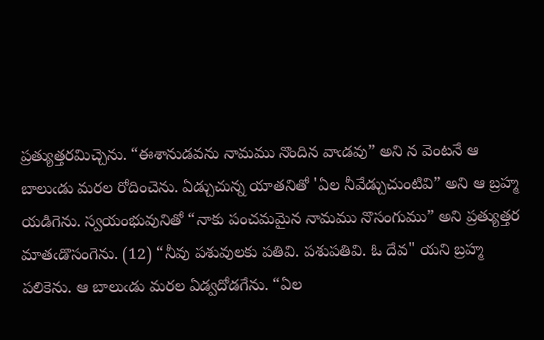ప్రత్యుత్తరమిచ్చెను. “ఈశానుడవను నామము నొందిన వాఁడవు” అని న వెంటనే ఆ బాలుఁడు మరల రోదించెను. ఏడ్చుచున్న యాతనితో 'ఏల నీవేడ్చుచుంటివి” అని ఆ బ్రహ్మ యడిగెను. స్వయంభువునితో “నాకు పంచమమైన నామము నొసంగుము” అని ప్రత్యుత్తర మాతఁడొసంగెను. (12) “నీవు పశువులకు పతివి. పశుపతివి. ఓ దేవ" యని బ్రహ్మ పలికెను. ఆ బాలుఁడు మరల ఏడ్వదోడగేను. “ఏల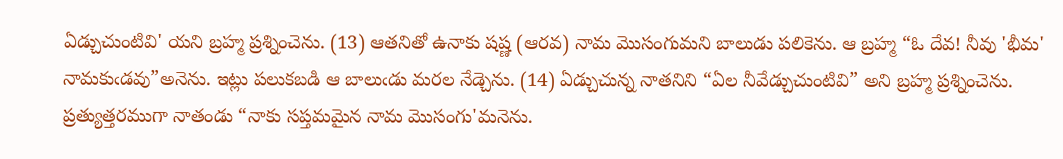ఏడ్చుచుంటివి' యని బ్రహ్మ ప్రశ్నించెను. (13) ఆతనితో ఉనాకు షష్ణ (ఆరవ) నామ మొసంగుమని బాలుడు పలికెను. ఆ బ్రహ్మ “ఓ దేవ! నీవు 'భీమ' నామకుఁడవు”అనెను. ఇట్లు పలుకబడి ఆ బాలుఁడు మరల నేడ్చెను. (14) ఏడ్చుచున్న నాతనిని “ఏల నీవేడ్చుచుంటివి” అని బ్రహ్మ ప్రశ్నించెను. ప్రత్యుత్తరముగా నాతండు “నాకు సప్తమమైన నామ మొసంగు'మనెను.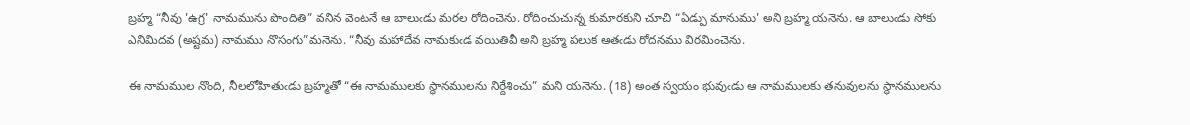బ్రహ్మ “నీవు 'ఉగ్ర' నామమును పొందితి” వనిన వెంటనే ఆ బాలుఁడు మరల రోదించెను. రోదించుచున్న కుమారకుని చూచి “ఏడ్పు మానుము' అని బ్రహ్మ యనెను. ఆ బాలుఁడు సోకు ఎనిమిదవ (అష్టమ) నామము నొసంగు”మనెను. “నీవు మహాదేవ నామకుఁడ వయితివీ అని బ్రహ్మ పలుక ఆతఁడు రోదనము విరమించెను.

ఈ నామముల నొంది, నీలలోహితుఁడు బ్రహ్మతో “ఈ నామములకు స్థానములను నిర్దేశించు” మని యనెను. (18) అంత స్వయం భువుఁడు ఆ నామములకు తనువులను స్థానములను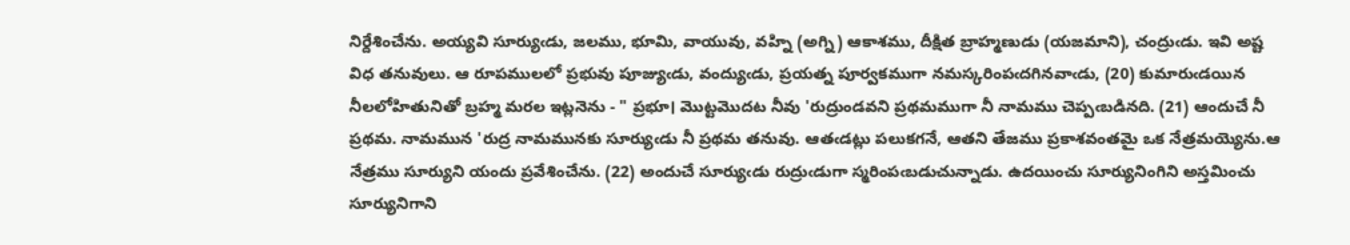నిర్దేశించేను. అయ్యవి సూర్యుఁడు, జలము, భూమి, వాయువు, వహ్ని (అగ్ని) ఆకాశము, దీక్షిత బ్రాహ్మణుడు (యజమాని), చంద్రుఁడు. ఇవి అష్ట విధ తనువులు. ఆ రూపములలో ప్రభువు పూజ్యుఁడు, వంద్యుఁడు, ప్రయత్న పూర్వకముగా నమస్కరింపఁదగినవాఁడు, (20) కుమారుఁడయిన నీలలోహితునితో బ్రహ్మ మరల ఇట్లనెను - " ప్రభూ। మొట్టమొదట నీవు 'రుద్రుండవని ప్రథమముగా నీ నామము చెప్పఁబడినది. (21) ఆందుచే నీ ప్రథమ. నామమున 'రుద్ర నామమునకు సూర్యుఁడు నీ ప్రథమ తనువు. ఆతఁడట్లు పలుకగనే, ఆతని తేజము ప్రకాశవంతమై ఒక నేత్రమయ్యెను.ఆ నేత్రము సూర్యుని యందు ప్రవేశించేను. (22) అందుచే సూర్యుఁడు రుద్రుఁడుగా స్మరింపఁబడుచున్నాడు. ఉదయించు సూర్యునింగిని అస్తమించు సూర్యునిగాని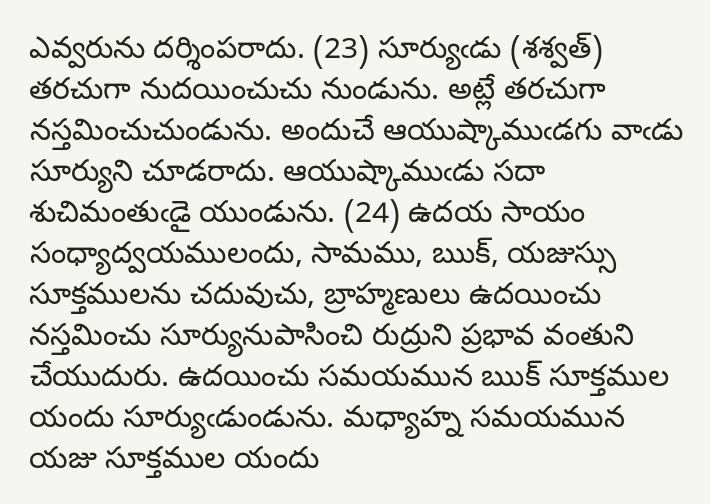ఎవ్వరును దర్శింపరాదు. (23) సూర్యుఁడు (శశ్వత్) తరచుగా నుదయించుచు నుండును. అట్లే తరచుగా నస్తమించుచుండును. అందుచే ఆయుష్కాముఁడగు వాఁడు సూర్యుని చూడరాదు. ఆయుష్కాముఁడు సదా శుచిమంతుఁడై యుండును. (24) ఉదయ సాయం సంధ్యాద్వయములందు, సామము, ఋక్, యజుస్సు సూక్తములను చదువుచు, బ్రాహ్మణులు ఉదయించు నస్తమించు సూర్యునుపాసించి రుద్రుని ప్రభావ వంతుని చేయుదురు. ఉదయించు సమయమున ఋక్ సూక్తముల యందు సూర్యుఁడుండును. మధ్యాహ్న సమయమున యజు సూక్తముల యందు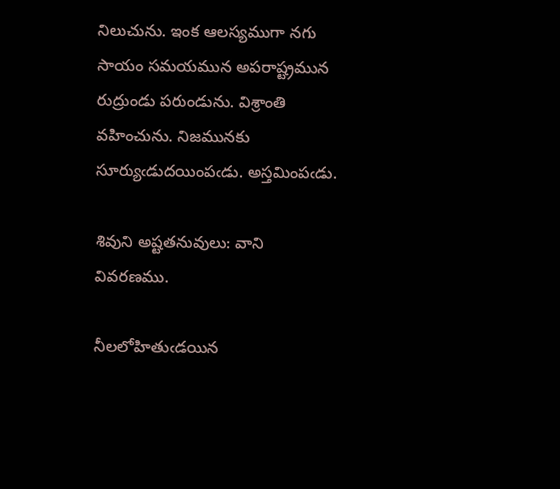నిలుచును. ఇంక ఆలస్యముగా నగు సాయం సమయమున అపరాష్ట్రమున రుద్రుండు పరుండును. విశ్రాంతి వహించును. నిజమునకు సూర్యుఁడుదయింపఁడు. అస్తమింపఁడు.

శివుని అష్టతనువులు: వాని వివరణము.

నీలలోహితుఁడయిన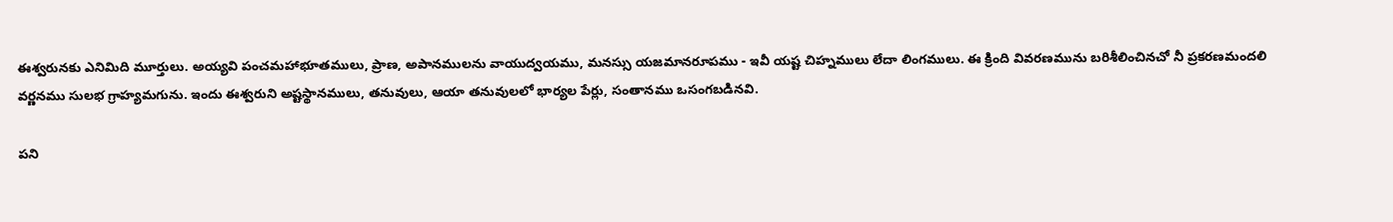ఈశ్వరునకు ఎనిమిది మూర్తులు. అయ్యవి పంచమహాభూతములు, ప్రాణ, అపానములను వాయుద్వయము, మనస్సు యజమానరూపము - ఇవీ యష్ట చిహ్నములు లేదా లింగములు. ఈ క్రింది వివరణమును బరిశీలించినచో నీ ప్రకరణమందలి వర్ణనము సులభ గ్రాహ్యమగును. ఇందు ఈశ్వరుని అష్టస్థానములు, తనువులు, ఆయా తనువులలో భార్యల పేర్లు, సంతానము ఒసంగబడినవి.

పని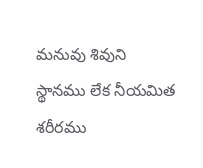మనువు శివుని స్థానము లేక నీయమిత శరీరము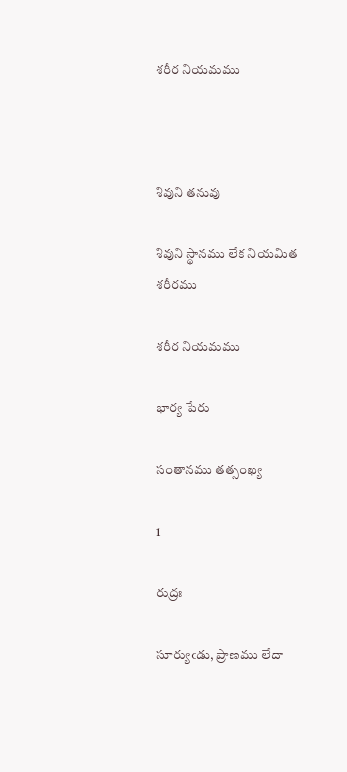శరీర నియమము



శివుని తనువు

శివుని స్థానము లేక నియమిత శరీరము

శరీర నియమము

భార్య పేరు

సంతానము తత్సంఖ్య

1

రుద్రః

సూర్యుఁడు, ప్రాణము లేదా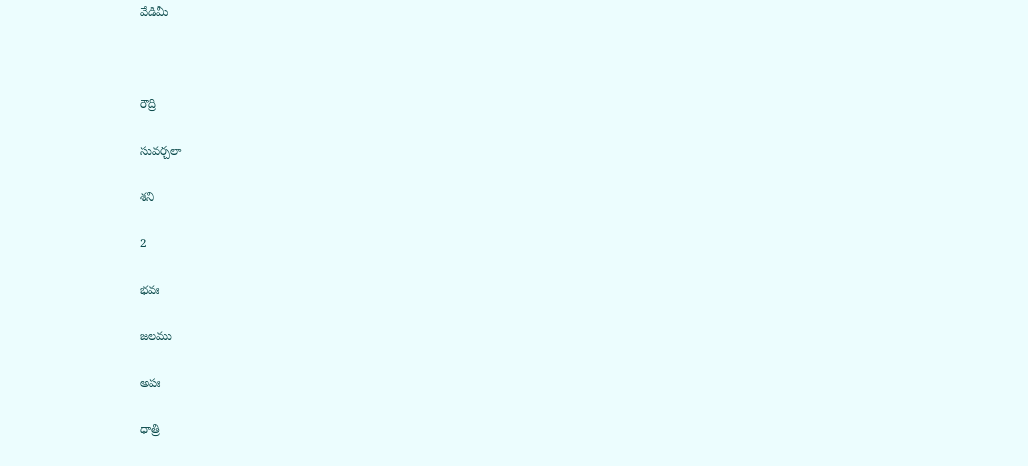వేడిమీ



రౌద్రి

సువర్చలా

శని

2

భవః

జలము

అపః

ధాత్రి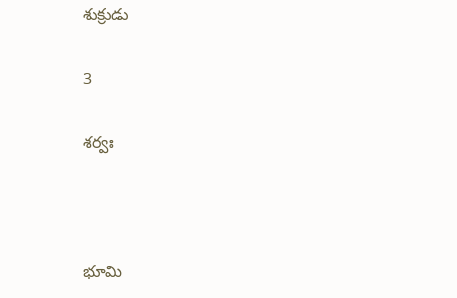శుక్రుడు

3

శర్వః



భూమి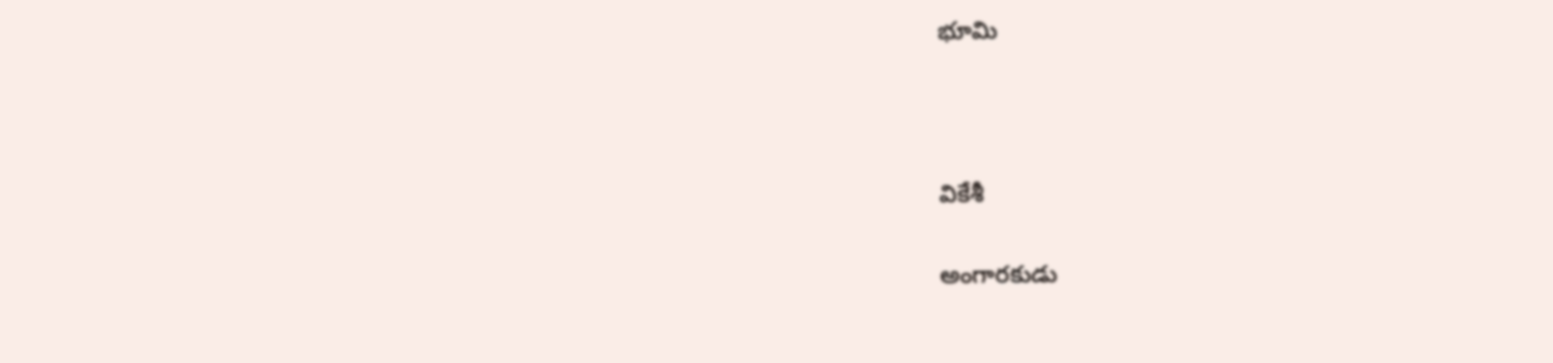భూమి



వికేశీ

అంగారకుడు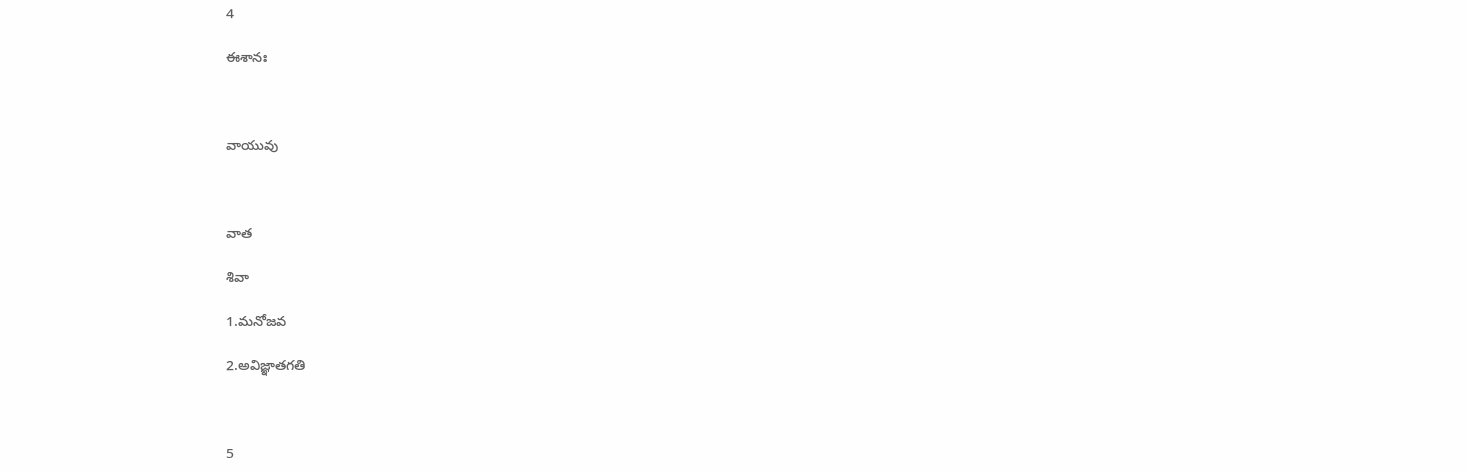4

ఈశానః



వాయువు



వాత

శివా

1.మనోజవ

2.అవిజ్ఞాతగతి



5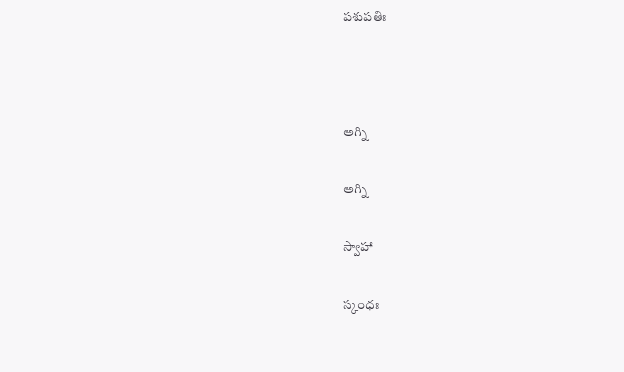పశుపతిః



అగ్ని

అగ్ని

స్వాహా

స్కంధః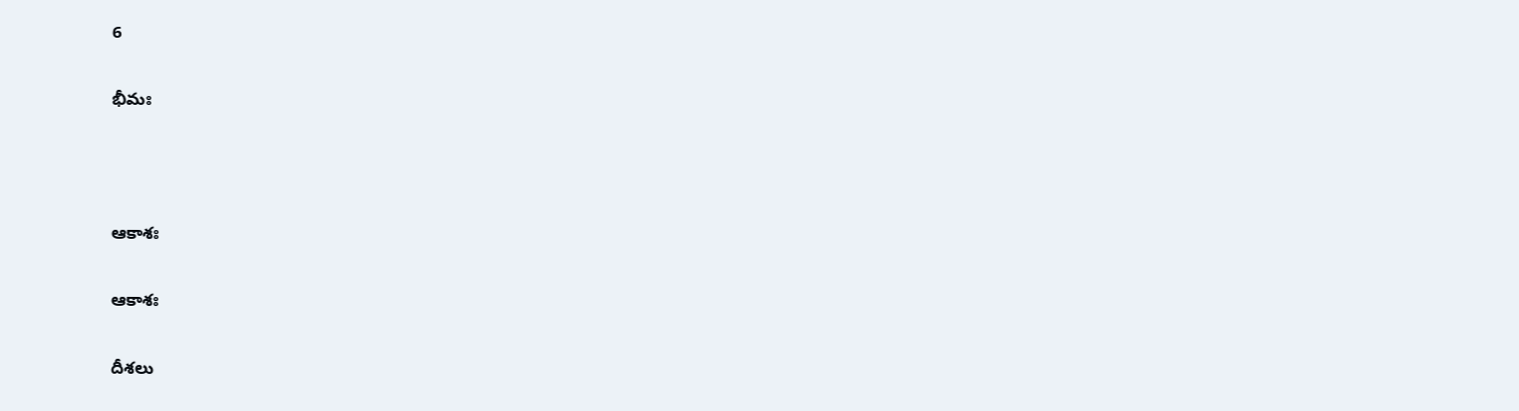6

భీమః



ఆకాశః

ఆకాశః

దీశలు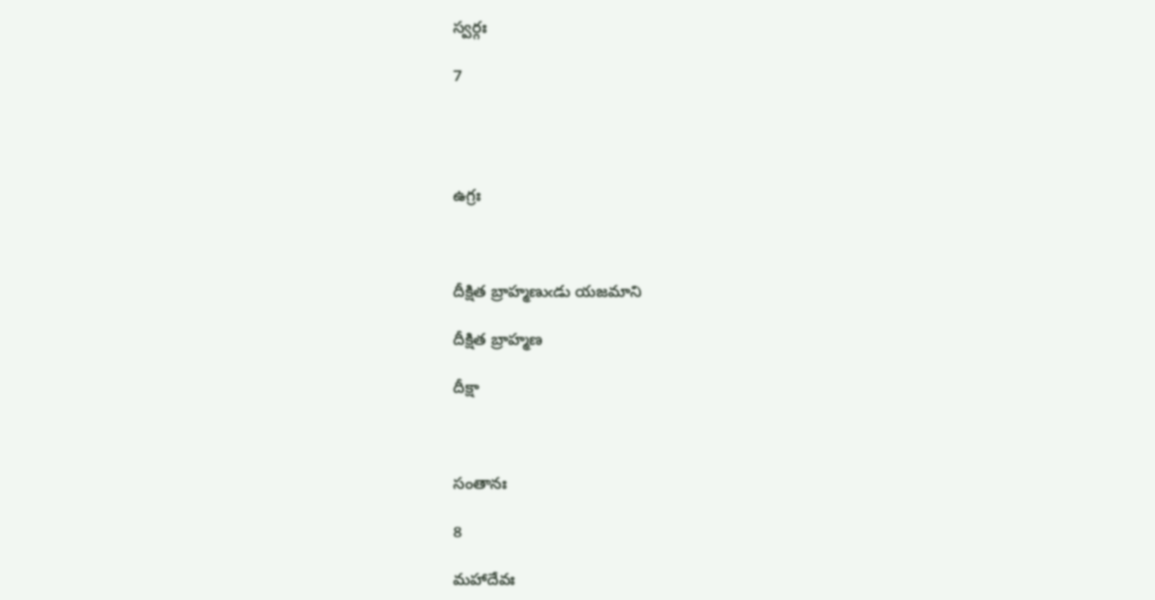స్వర్గః

7




ఉగ్రః



దీక్షిత బ్రాహ్మణుఁడు యజమాని

దీక్షిత బ్రాహ్మణ

దీక్షా



సంతానః

8

మహాదేవః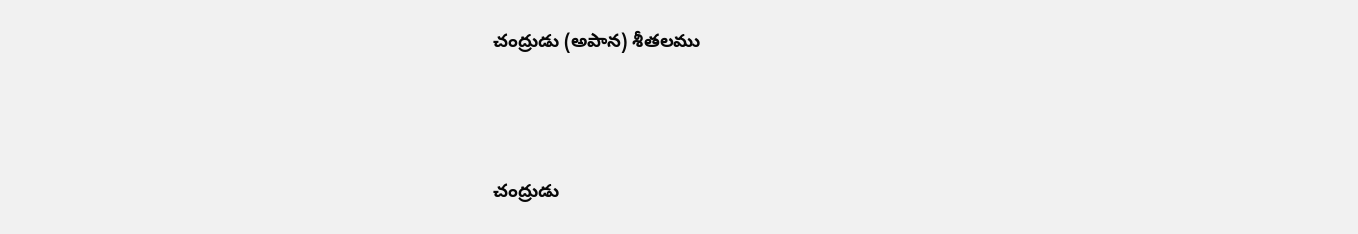చంద్రుడు (అపాన) శీతలము



చంద్రుడు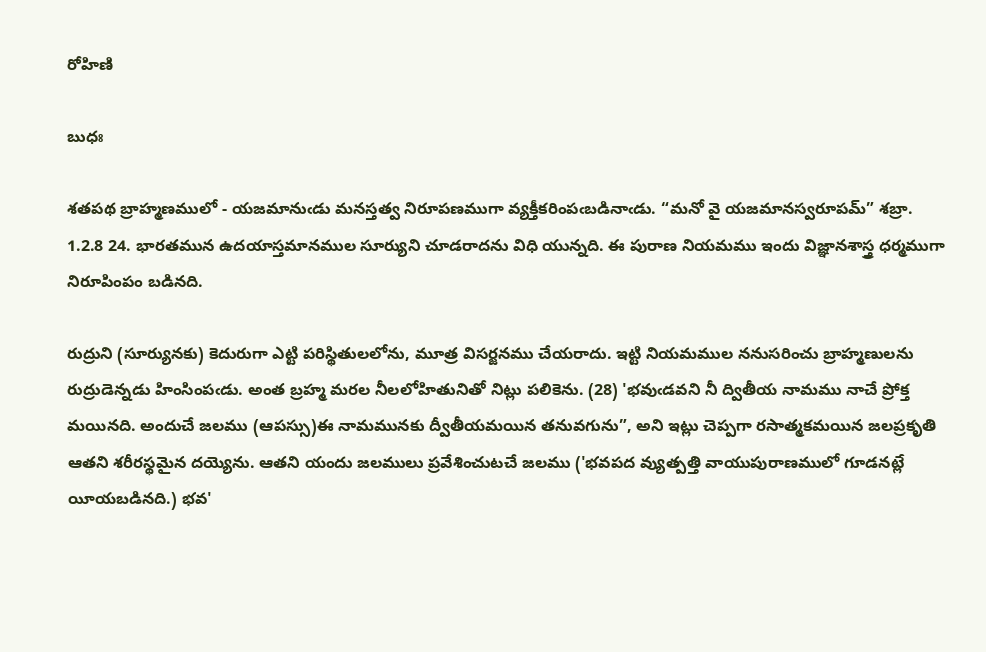రోహిణి

బుధః

శతపథ బ్రాహ్మణములో - యజమానుఁడు మనస్తత్వ నిరూపణముగా వ్యక్తీకరింపఁబడినాఁడు. “మనో వై యజమానస్వరూపమ్” శబ్రా. 1.2.8 24. భారతమున ఉదయాస్తమానముల సూర్యుని చూడరాదను విధి యున్నది. ఈ పురాణ నియమము ఇందు విజ్ఞానశాస్త్ర ధర్మముగా నిరూపింపం బడినది.

రుద్రుని (సూర్యునకు) కెదురుగా ఎట్టి పరిస్థితులలోను, మూత్ర విసర్జనము చేయరాదు. ఇట్టి నియమముల ననుసరించు బ్రాహ్మణులను రుద్రుడెన్నడు హింసింపఁడు. అంత బ్రహ్మ మరల నీలలోహితునితో నిట్లు పలికెను. (28) 'భవుఁడవని నీ ద్వితీయ నామము నాచే ప్రోక్త మయినది. అందుచే జలము (ఆపస్సు)ఈ నామమునకు ద్వీతీయమయిన తనువగును”, అని ఇట్లు చెప్పగా రసాత్మకమయిన జలప్రకృతి ఆతని శరీరస్థమైన దయ్యెను. ఆతని యందు జలములు ప్రవేశించుటచే జలము ('భవపద వ్యుత్పత్తి వాయుపురాణములో గూడనట్లే యీయబడినది.) భవ'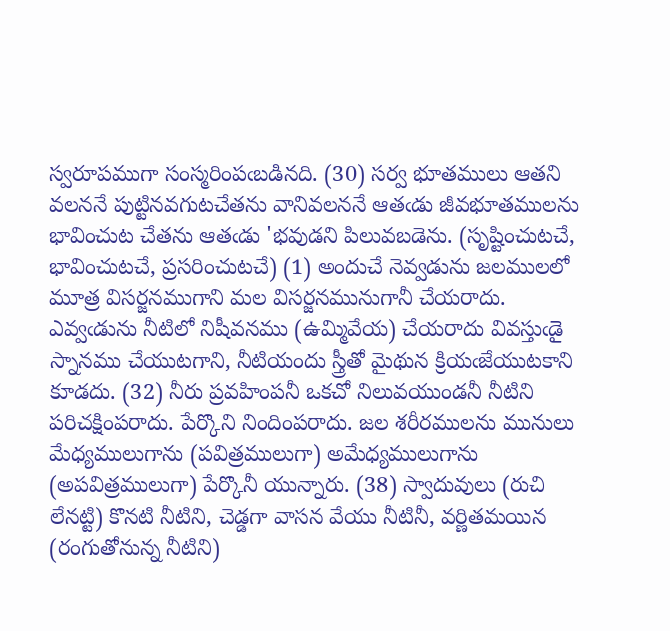స్వరూపముగా సంస్మరింపఁబడినది. (30) సర్వ భూతములు ఆతని వలననే పుట్టినవగుటచేతను వానివలననే ఆతఁడు జీవభూతములను భావించుట చేతను ఆతఁడు 'భవుడని పిలువబడెను. (సృష్టించుటచే, భావించుటచే, ప్రసరించుటచే) (1) అందుచే నెవ్వడును జలములలో మూత్ర విసర్జనముగాని మల విసర్జనమునుగానీ చేయరాదు. ఎవ్వఁడును నీటిలో నిషీవనము (ఉమ్మివేయ) చేయరాదు వివస్తుఁడై స్నానము చేయుటగాని, నీటియందు స్త్రీతో మైథున క్రియఁజేయుటకాని కూడదు. (32) నీరు ప్రవహింపనీ ఒకచో నిలువయుండనీ నీటిని పరిచక్షింపరాదు. పేర్కొని నిందింపరాదు. జల శరీరములను మునులు మేధ్యములుగాను (పవిత్రములుగా) అమేధ్యములుగాను (అపవిత్రములుగా) పేర్కొనీ యున్నారు. (38) స్వాదువులు (రుచి లేనట్టి) కొనటి నీటిని, చెడ్డగా వాసన వేయు నీటినీ, వర్ణితమయిన (రంగుతోనున్న నీటిని)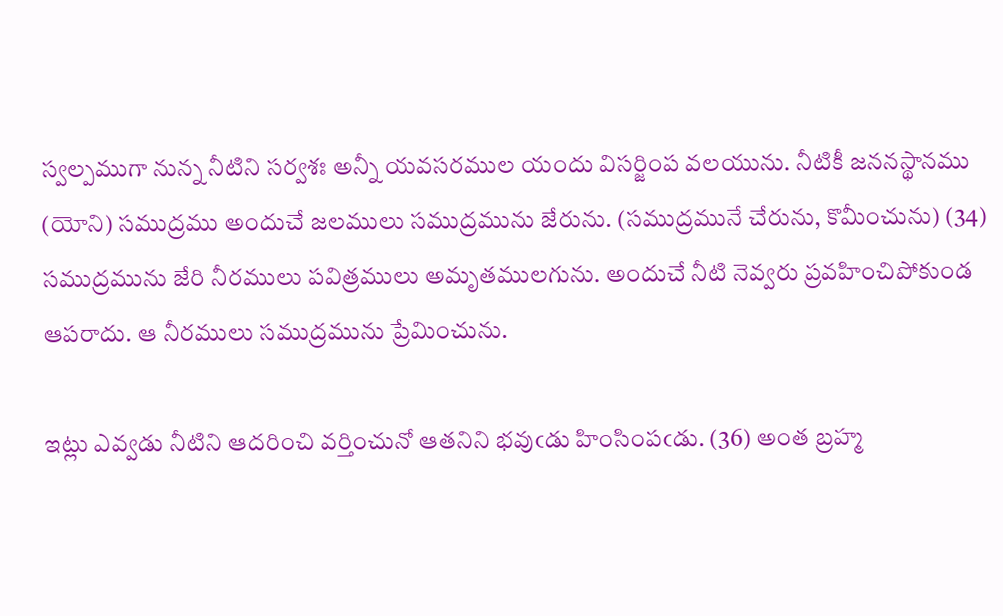స్వల్పముగా నున్న నీటిని సర్వశః అన్నీ యవసరముల యందు విసర్జింప వలయును. నీటికీ జననస్థానము (యోని) సముద్రము అందుచే జలములు సముద్రమును జేరును. (సముద్రమునే చేరును, కొమీంచును) (34) సముద్రమును జేరి నీరములు పవిత్రములు అమృతములగును. అందుచే నీటి నెవ్వరు ప్రవహించిపోకుండ ఆపరాదు. ఆ నీరములు సముద్రమును ప్రేమించును.

ఇట్లు ఎవ్వడు నీటిని ఆదరించి వర్తించునో ఆతనిని భవుఁడు హింసింపఁడు. (36) అంత బ్రహ్మ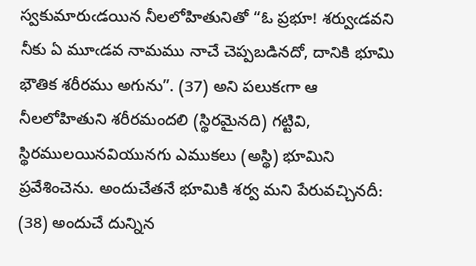స్వకుమారుఁడయిన నీలలోహితునితో “ఓ ప్రభూ! శర్వుఁడవని నీకు ఏ మూఁడవ నామము నాచే చెప్పబడినదో, దానికి భూమి భౌతిక శరీరము అగును”. (37) అని పలుకఁగా ఆ నీలలోహితుని శరీరమందలి (స్థిరమైనది) గట్టివి, స్థిరములయినవియునగు ఎముకలు (అస్థి) భూమిని ప్రవేశించెను. అందుచేతనే భూమికి శర్వ మని పేరువచ్చినదీ: (38) అందుచే దున్నిన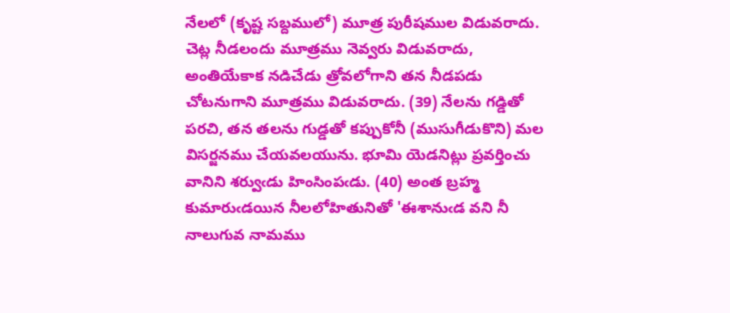నేలలో (కృష్ట సబ్దములో) మూత్ర పురీషముల విడువరాదు. చెట్ల నీడలందు మూత్రము నెవ్వరు విడువరాదు, అంతియేకాక నడిచేడు త్రోవలోగాని తన నీడపడు చోటనుగాని మూత్రము విడువరాదు. (39) నేలను గడ్డితో పరచి, తన తలను గుడ్డతో కప్పుకోనీ (ముసుగీడుకొని) మల విసర్జనము చేయవలయును. భూమి యెడనిట్లు ప్రవర్తించు వానిని శర్వుఁడు హింసింపఁడు. (40) అంత బ్రహ్మ కుమారుఁడయిన నీలలోహితునితో 'ఈశానుఁడ వని నీ నాలుగువ నామము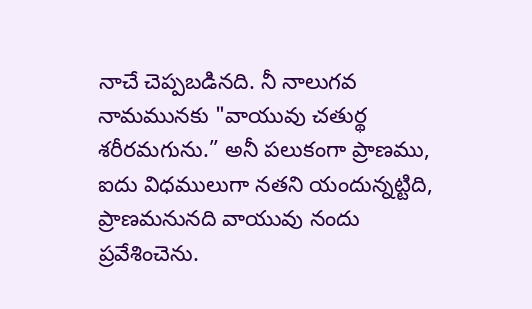నాచే చెప్పబడినది. నీ నాలుగవ నామమునకు "వాయువు చతుర్థ శరీరమగును.” అనీ పలుకంగా ప్రాణము, ఐదు విధములుగా నతని యందున్నట్టిది, ప్రాణమనునది వాయువు నందు ప్రవేశించెను.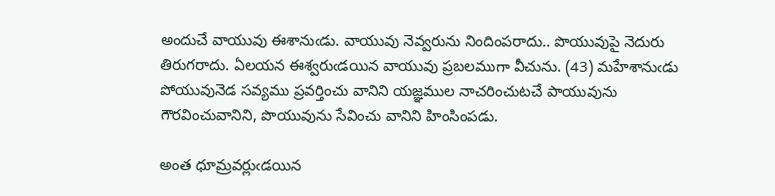అందుచే వాయువు ఈశానుఁడు. వాయువు నెవ్వరును నిందింపరాదు.. పొయువుపై నెదురు తిరుగరాదు. ఏలయన ఈశ్వరుఁడయిన వాయువు ప్రబలముగా వీచును. (43) మహేశానుఁడు పోయువునెడ సవ్యము ప్రవర్తించు వానిని యజ్ఞముల నాచరించుటచే పాయువును గౌరవించువానిని, పొయువును సేవించు వానిని హింసింపడు.

అంత ధూమ్రవర్లుఁడయిన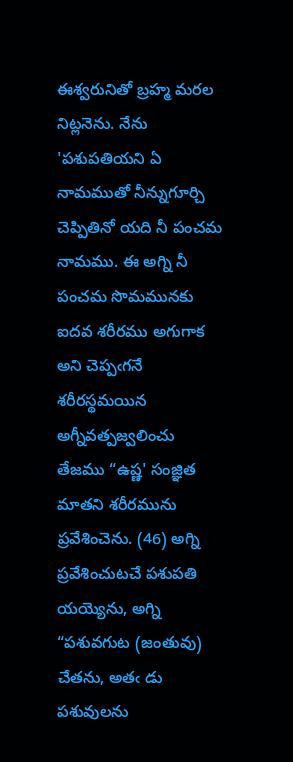ఈశ్వరునితో బ్రహ్మ మరల నిట్లనెను. నేను 'పశుపతియని ఏ నామముతో నీన్నుగూర్చి చెప్పితినో యది నీ పంచమ నామము. ఈ అగ్ని నీ పంచమ సొమమునకు ఐదవ శరీరము అగుగాక అని చెప్పఁగనే శరీరస్థమయిన అగ్నీవత్పజ్వలించు తేజము “ఉష్ణ' సంజ్ఞిత మాతని శరీరమును ప్రవేశించెను. (46) అగ్ని ప్రవేశించుటచే పశుపతి యయ్యెను, అగ్ని “పశువగుట (జంతువు) చేతను, అతఁ డు పశువులను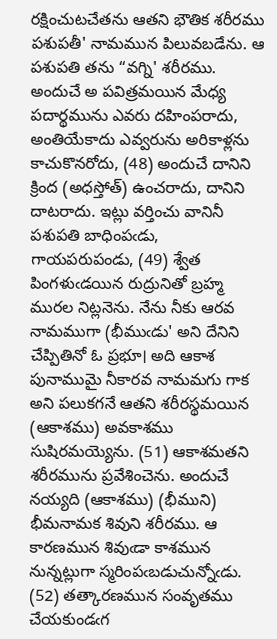రక్షించుటచేతను ఆతని భౌతిక శరీరము పశుపతీ' నామమున పిలువబడేను. ఆ పశుపతి తను “వగ్ని' శరీరము. అందుచే అ పవిత్రమయిన మేధ్య పదార్థమును ఎవరు దహింపరాదు, అంతియేకాదు ఎవ్వరును అరికాళ్లను కాచుకొనరోదు, (48) అందుచే దానిని క్రింద (అధస్తోత్) ఉంచరాదు, దానిని దాటరాదు. ఇట్లు వర్తించు వానినీ పశుపతి బాధింపఁడు, గాయపరుపండు, (49) శ్వేత పింగళుఁడయిన రుద్రునితో బ్రహ్మ మురల నిట్లనెను. నేను నీకు ఆరవ నామముగా (భీముఁడు' అని దేనిని చేప్పితినో ఓ ప్రభూ। అది ఆకాశ పునాముమై నీకారవ నామమగు గాక అని పలుకగనే ఆతని శరీరస్థమయిన (ఆకాశము) అవకాశము సుషిరమయ్యెను. (51) ఆకాశమతని శరీరమును ప్రవేశించెను. అందుచే నయ్యది (ఆకాశము) (భీముని) భీమనామక శివుని శరీరము. ఆ కారణమున శివుఁడా కాశమున నున్నట్లుగా స్మరింపఁబడుచున్నోఁడు. (52) తత్కారణమున సంవృతము చేయకుండఁగ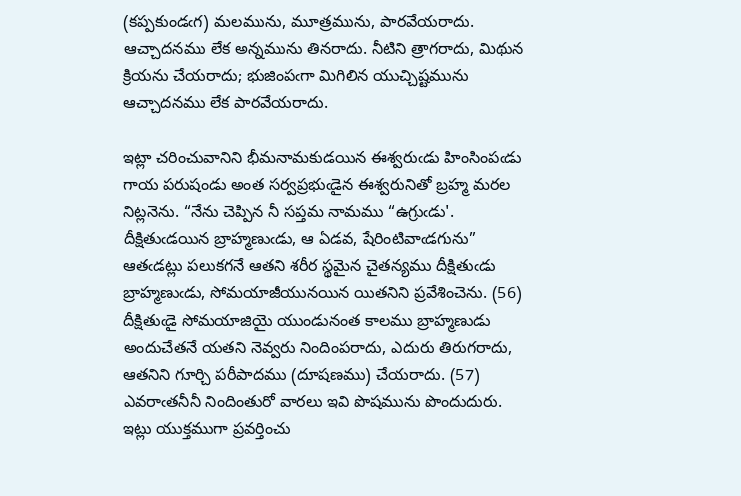(కప్పకుండఁగ) మలమును, మూత్రమును, పారవేయరాదు. ఆచ్చాదనము లేక అన్నమును తినరాదు. నీటిని త్రాగరాదు, మిథున క్రియను చేయరాదు; భుజింపఁగా మిగిలిన యుచ్చిష్టమును ఆచ్చాదనము లేక పారవేయరాదు.

ఇట్లా చరించువానిని భీమనామకుడయిన ఈశ్వరుఁడు హింసింపఁడు గాయ పరుషండు అంత సర్వప్రభుఁడైన ఈశ్వరునితో బ్రహ్మ మరల నిట్లనెను. “నేను చెప్పిన నీ సప్తమ నామము “ఉగ్రుఁడు'. దీక్షితుఁడయిన బ్రాహ్మణుఁడు, ఆ ఏడవ, షేరింటివాఁడగును” ఆతఁడట్లు పలుకగనే ఆతని శరీర స్థమైన చైతన్యము దీక్షితుఁడు బ్రాహ్మణుఁడు, సోమయాజీయునయిన యితనిని ప్రవేశించెను. (56) దీక్షితుఁడై సోమయాజియై యుండునంత కాలము బ్రాహ్మణుడు అందుచేతనే యతని నెవ్వరు నిందింపరాదు, ఎదురు తిరుగరాదు, ఆతనిని గూర్చి పరీపాదము (దూషణము) చేయరాదు. (57) ఎవరాఁతనీనీ నిందింతురో వారలు ఇవి పొషమును పొందుదురు. ఇట్లు యుక్తముగా ప్రవర్తించు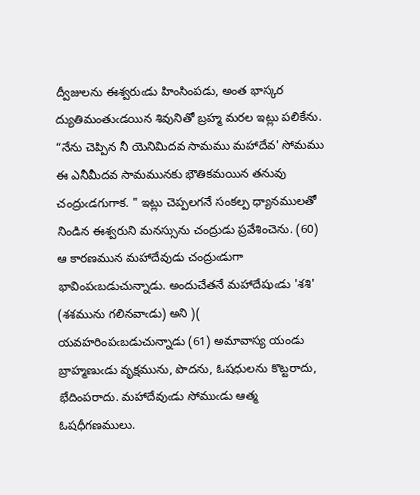ద్వీజులను ఈశ్వరుఁడు హింసింపడు, అంత భాస్కర ద్యుతిమంతుఁడయిన శివునితో బ్రహ్మ మరల ఇట్లు పలికేను. “నేను చెప్పిన నీ యెనిమిదవ సామము మహాదేవ' సోమము ఈ ఎనీమీదవ సామమునకు భౌతికమయిన తనువు చంద్రుఁడగుగాక. " ఇట్లు చెప్పలగనే సంకల్ప ధ్యానములతో నిండిన ఈశ్వరుని మనస్సును చంద్రుడు ప్రవేశించెను. (60) ఆ కారణమున మహాదేవుడు చంద్రుఁడుగా భావింపఁబడుచున్నాడు. అందుచేతనే మహాదేషుఁడు 'శశి' (శశమును గలినవాఁడు) అని )( యవహరింపఁబడుచున్నాడు (61) అమావాస్య యండు బ్రాహ్మణుఁడు వృక్షమును, పొదను, ఓషధులను కొట్టరాదు, భేదింపరాదు. మహాదేవుఁడు సోముఁడు ఆత్మ ఓషధీగణములు.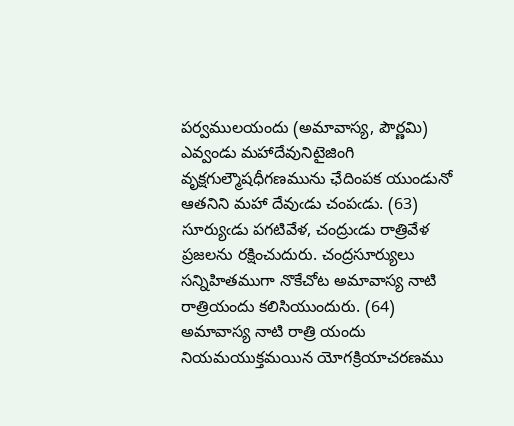పర్వములయందు (అమావాస్య, పౌర్ణమి) ఎవ్వండు మహాదేవునిటైజింగి వృక్షగుల్మౌషధీగణమును ఛేదింపక యుండునో ఆతనిని మహా దేవుఁడు చంపఁడు. (63) సూర్యుఁడు పగటివేళ, చంద్రుఁడు రాత్రివేళ ప్రజలను రక్షించుదురు. చంద్రసూర్యులు సన్నిహితముగా నొకేచోట అమావాస్య నాటి రాత్రియందు కలిసియుందురు. (64) అమావాస్య నాటి రాత్రి యందు నియమయుక్తమయిన యోగక్రియాచరణము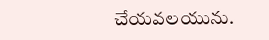చేయవలయును.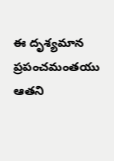ఈ దృశ్యమాన ప్రపంచమంతయు ఆతని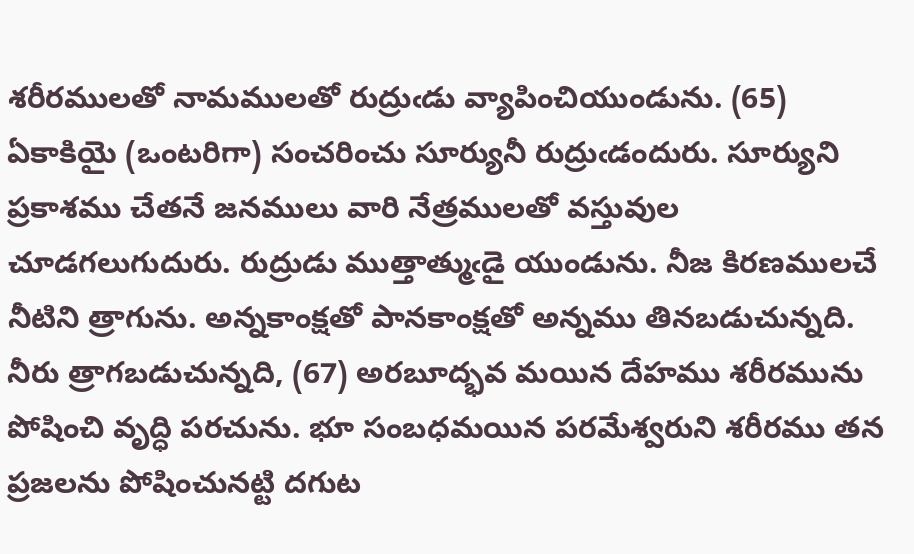శరీరములతో నామములతో రుద్రుఁడు వ్యాపించియుండును. (65) ఏకాకియై (ఒంటరిగా) సంచరించు సూర్యునీ రుద్రుఁడందురు. సూర్యుని ప్రకాశము చేతనే జనములు వారి నేత్రములతో వస్తువుల చూడగలుగుదురు. రుద్రుడు ముత్తాత్ముఁడై యుండును. నీజ కిరణములచే నీటిని త్రాగును. అన్నకాంక్షతో పానకాంక్షతో అన్నము తినబడుచున్నది. నీరు త్రాగబడుచున్నది, (67) అరబూద్భవ మయిన దేహము శరీరమును పోషించి వృద్ధి పరచును. భూ సంబధమయిన పరమేశ్వరుని శరీరము తన ప్రజలను పోషించునట్టి దగుట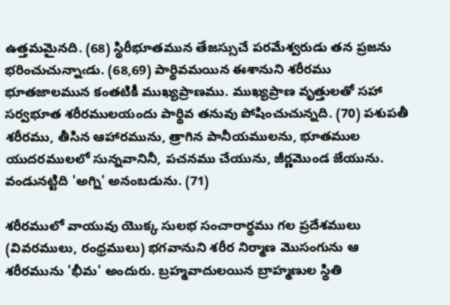ఉత్తమమైనది. (68) స్థిరీభూతమున తేజస్సుచే పరమేశ్వరుడు తన ప్రజను భరించుచున్నాఁడు. (68,69) పార్థివమయిన ఈశానుని శరీరము భూతజాలమున కంతటికీ ముఖ్యప్రాణము. ముఖ్యప్రాణ వృత్తులతో సహా సర్వభూత శరీరములయందు పార్థివ తనువు పోషించుచున్నది. (70) పశుపతీ శరీరము, తీసిన ఆహారమును, త్రాగిన పానీయములను, భూతముల యుదరములలో సున్నవానినీ, పచనము చేయును, జీర్ణమొండ జేయును. వండునట్టిది 'అగ్ని' అనంబడును. (71)

శరీరములో వాయువు యొక్క సులభ సంచారార్థము గల ప్రదేశములు (వివరములు, రంధ్రములు) భగవానుని శరీర నిర్మాణ మొసంగును ఆ శరీరమును 'భీమ' అందురు. బ్రహ్మవాదులయిన బ్రాహ్మణుల స్థితి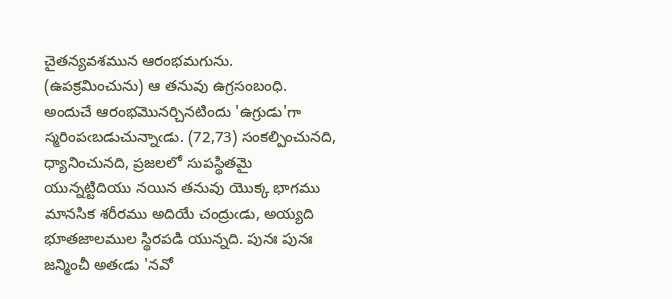చైతన్యవశమున ఆరంభమగును. (ఉపక్రమించును) ఆ తనువు ఉగ్రసంబంధి. అందుచే ఆరంభమొనర్చినటిందు 'ఉగ్రుడు'గా స్మరింపఁబడుచున్నాఁడు. (72,73) సంకల్పించునది, ధ్యానించునది, ప్రజలలో సుపస్థితమై యున్నట్టిదియు నయిన తనువు యొక్క భాగము మానసిక శరీరము అదియే చంద్రుఁడు, అయ్యది భూతజాలముల స్థిరపడి యున్నది. పునః పునః జన్మించీ అతఁడు 'నవో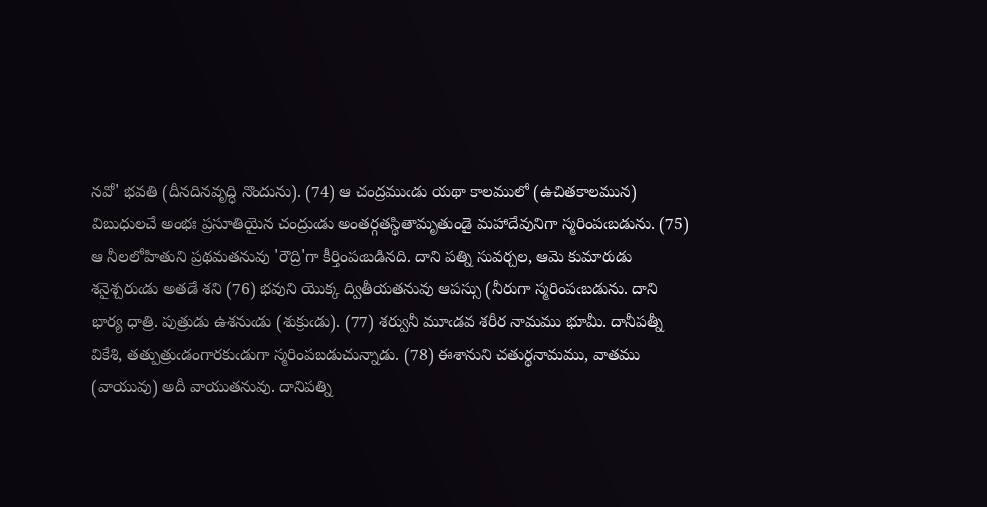నవో' భవతి (దీనదినవృద్ధి నొందును). (74) ఆ చంద్రముఁడు యథా కాలములో (ఉచితకాలమున) విబుధులచే అంభః ప్రసూతియైన చంద్రుఁడు అంతర్గతస్థితామృతుండై మహాదేవునిగా స్మరింపఁబడును. (75) ఆ నీలలోహితుని ప్రథమతనువు 'రౌద్రి'గా కీర్తింపఁబడినది. దాని పత్ని సువర్చల, ఆమె కుమారుడు శనైశ్చరుఁడు అతడే శని (76) భవుని యొక్క ద్వితీయతనువు ఆపస్సు (నీరుగా స్మరింపఁబడును. దాని భార్య ధాత్రి. పుత్రుడు ఉశనుఁడు (శుక్రుఁడు). (77) శర్వునీ మూఁడవ శరీర నామము భూమీ. దానీపత్నీ వికేశి, తత్పుత్రుఁడంగారకుఁడుగా స్మరింపబడుచున్నాడు. (78) ఈశానుని చతుర్థనామము, వాతము (వాయువు) అదీ వాయుతనువు. దానిపత్ని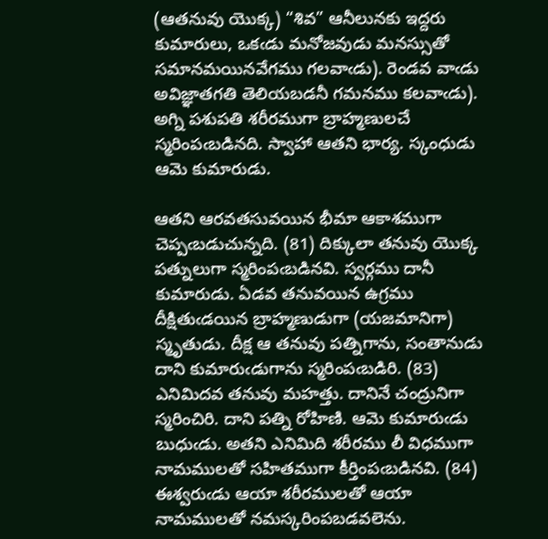(ఆతనువు యొక్క) “శివ” ఆనీలునకు ఇద్దరు కుమారులు, ఒకఁడు మనోజవుడు మనస్సుతో సమానమయినవేగము గలవాఁడు). రెండవ వాఁడు అవిజ్ఞాతగతి తెలియబడనీ గమనము కలవాఁడు). అగ్ని పశుపతి శరీరముగా బ్రాహ్మణులచే స్మరింపఁబడినది. స్వాహా ఆతని భార్య. స్కంధుడు ఆమె కుమారుడు.

ఆతని ఆరవతసువయిన భీమా ఆకాశముగా చెప్పఁబడుచున్నది. (81) దిక్కులా తనువు యొక్క పత్నులుగా స్మరింపఁబడినవి. స్వర్గము దానీ కుమారుడు. ఏడవ తనువయిన ఉగ్రము దీక్షితుఁడయిన బ్రాహ్మణుడుగా (యజమానిగా) స్మృతుడు. దీక్ష ఆ తనువు పత్నిగాను, సంతానుడు దాని కుమారుఁడుగాను స్మరింపఁబడిరి. (83) ఎనిమిదవ తనువు మహత్తు. దానినే చంద్రునిగా స్మరించిరి. దాని పత్ని రోహిణి. ఆమె కుమారుఁడు బుధుఁడు. అతని ఎనిమిది శరీరము లీ విధముగా నామములతో సహితముగా కీర్తింపఁబడినవి. (84) ఈశ్వరుఁడు ఆయా శరీరములతో ఆయా నామములతో నమస్కరింపబడవలెను.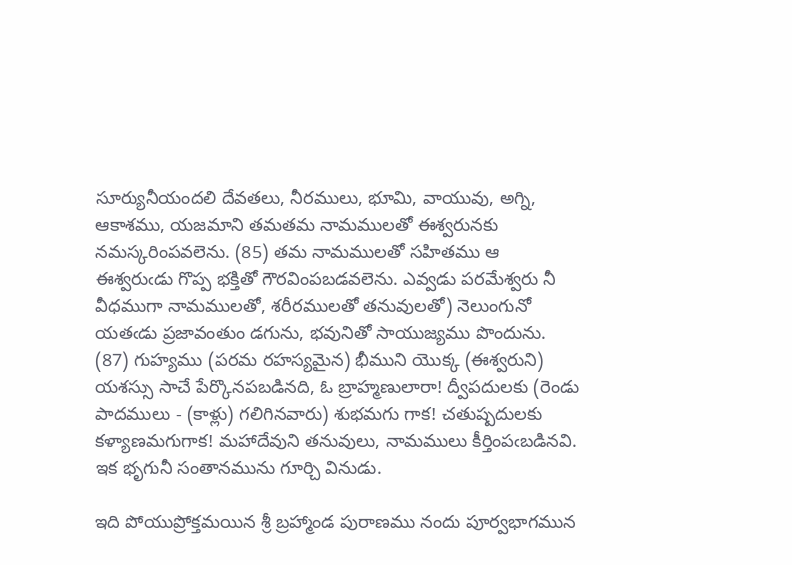సూర్యునీయందలి దేవతలు, నీరములు, భూమి, వాయువు, అగ్ని, ఆకాశము, యజమాని తమతమ నామములతో ఈశ్వరునకు నమస్కరింపవలెను. (85) తమ నామములతో సహితము ఆ ఈశ్వరుఁడు గొప్ప భక్తితో గౌరవింపబడవలెను. ఎవ్వడు పరమేశ్వరు నీ వీధముగా నామములతో, శరీరములతో తనువులతో) నెలుంగునో యతఁడు ప్రజావంతుం డగును, భవునితో సాయుజ్యము పొందును. (87) గుహ్యము (పరమ రహస్యమైన) భీముని యొక్క (ఈశ్వరుని) యశస్సు సాచే పేర్కొనపబడినది, ఓ బ్రాహ్మణులారా! ద్వీపదులకు (రెండు పాదములు - (కాళ్లు) గలిగినవారు) శుభమగు గాక! చతుష్పదులకు కళ్యాణమగుగాక! మహాదేవుని తనువులు, నామములు కీర్తింపఁబడినవి. ఇక భృగునీ సంతానమును గూర్చి వినుడు.

ఇది పోయుప్రోక్తమయిన శ్రీ బ్రహ్మాండ పురాణము నందు పూర్వభాగమున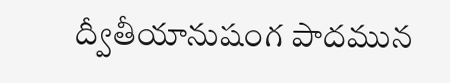ద్వీతీయానుషంగ పాదమున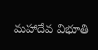మహాదేవ విభూతి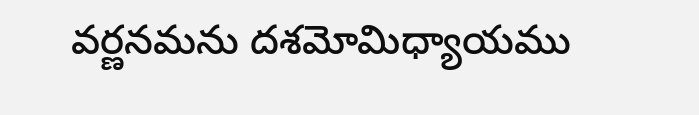వర్ణనమను దశమోమిధ్యాయము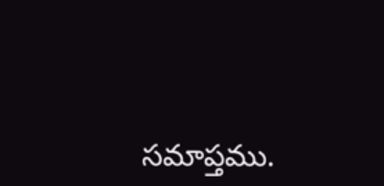సమాప్తము.